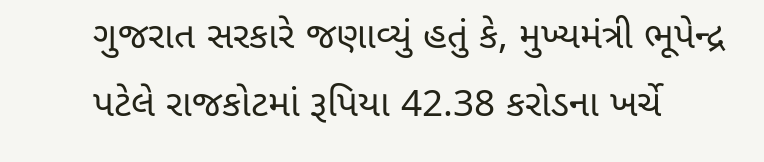ગુજરાત સરકારે જણાવ્યું હતું કે, મુખ્યમંત્રી ભૂપેન્દ્ર પટેલે રાજકોટમાં રૂપિયા 42.38 કરોડના ખર્ચે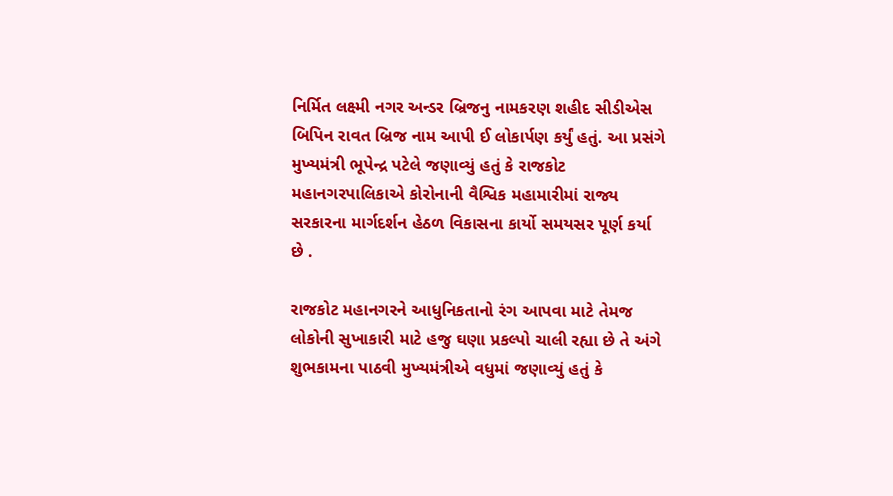નિર્મિત લક્ષ્મી નગર અન્ડર બ્રિજનુ નામકરણ શહીદ સીડીએસ બિપિન રાવત બ્રિજ નામ આપી ઈ લોકાર્પણ કર્યું હતું. આ પ્રસંગે મુખ્યમંત્રી ભૂપેન્દ્ર પટેલે જણાવ્યું હતું કે રાજકોટ મહાનગરપાલિકાએ કોરોનાની વૈશ્વિક મહામારીમાં રાજ્ય સરકારના માર્ગદર્શન હેઠળ વિકાસના કાર્યો સમયસર પૂર્ણ કર્યા છે .

રાજકોટ મહાનગરને આધુનિકતાનો રંગ આપવા માટે તેમજ લોકોની સુખાકારી માટે હજુ ઘણા પ્રકલ્પો ચાલી રહ્યા છે તે અંગે શુભકામના પાઠવી મુખ્યમંત્રીએ વધુમાં જણાવ્યું હતું કે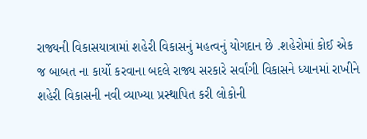રાજ્યની વિકાસયાત્રામાં શહેરી વિકાસનું મહત્વનું યોગદાન છે .શહેરોમાં કોઈ એક જ બાબત ના કાર્યો કરવાના બદલે રાજ્ય સરકારે સર્વાંગી વિકાસને ધ્યાનમાં રાખીને શહેરી વિકાસની નવી વ્યાખ્યા પ્રસ્થાપિત કરી લોકોની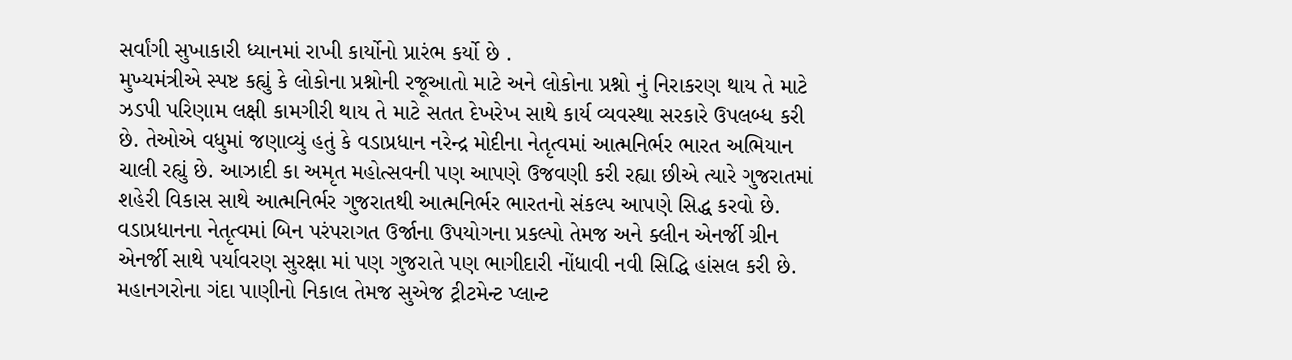સર્વાંગી સુખાકારી ધ્યાનમાં રાખી કાર્યોનો પ્રારંભ કર્યો છે .
મુખ્યમંત્રીએ સ્પષ્ટ કહ્યું કે લોકોના પ્રશ્નોની રજૂઆતો માટે અને લોકોના પ્રશ્નો નું નિરાકરણ થાય તે માટે ઝડપી પરિણામ લક્ષી કામગીરી થાય તે માટે સતત દેખરેખ સાથે કાર્ય વ્યવસ્થા સરકારે ઉપલબ્ધ કરી છે. તેઓએ વધુમાં જણાવ્યું હતું કે વડાપ્રધાન નરેન્દ્ર મોદીના નેતૃત્વમાં આત્મનિર્ભર ભારત અભિયાન ચાલી રહ્યું છે. આઝાદી કા અમૃત મહોત્સવની પણ આપણે ઉજવણી કરી રહ્યા છીએ ત્યારે ગુજરાતમાં શહેરી વિકાસ સાથે આત્મનિર્ભર ગુજરાતથી આત્મનિર્ભર ભારતનો સંકલ્પ આપણે સિદ્ધ કરવો છે. વડાપ્રધાનના નેતૃત્વમાં બિન પરંપરાગત ઉર્જાના ઉપયોગના પ્રકલ્પો તેમજ અને ક્લીન એનર્જી ગ્રીન એનર્જી સાથે પર્યાવરણ સુરક્ષા માં પણ ગુજરાતે પણ ભાગીદારી નોંધાવી નવી સિદ્ધિ હાંસલ કરી છે. મહાનગરોના ગંદા પાણીનો નિકાલ તેમજ સુએજ ટ્રીટમેન્ટ પ્લાન્ટ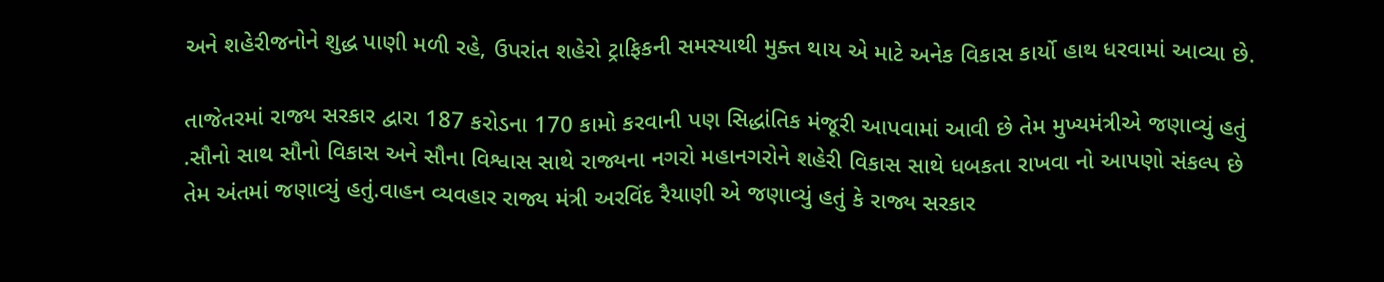અને શહેરીજનોને શુદ્ધ પાણી મળી રહે, ઉપરાંત શહેરો ટ્રાફિકની સમસ્યાથી મુક્ત થાય એ માટે અનેક વિકાસ કાર્યો હાથ ધરવામાં આવ્યા છે.

તાજેતરમાં રાજ્ય સરકાર દ્વારા 187 કરોડના 170 કામો કરવાની પણ સિદ્ધાંતિક મંજૂરી આપવામાં આવી છે તેમ મુખ્યમંત્રીએ જણાવ્યું હતું .સૌનો સાથ સૌનો વિકાસ અને સૌના વિશ્વાસ સાથે રાજ્યના નગરો મહાનગરોને શહેરી વિકાસ સાથે ધબકતા રાખવા નો આપણો સંકલ્પ છે તેમ અંતમાં જણાવ્યું હતું.વાહન વ્યવહાર રાજ્ય મંત્રી અરવિંદ રૈયાણી એ જણાવ્યું હતું કે રાજ્ય સરકાર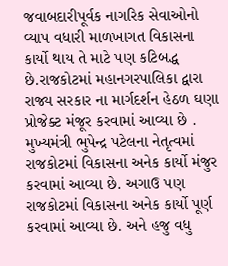જવાબદારીપૂર્વક નાગરિક સેવાઓનો વ્યાપ વધારી માળખાગત વિકાસના કાર્યો થાય તે માટે પણ કટિબદ્ધ છે.રાજકોટમાં મહાનગરપાલિકા દ્વારા રાજ્ય સરકાર ના માર્ગદર્શન હેઠળ ઘણા પ્રોજેક્ટ મંજૂર કરવામાં આવ્યા છે . મુખ્યમંત્રી ભુપેન્દ્ર પટેલના નેતૃત્વમાં રાજકોટમાં વિકાસના અનેક કાર્યો મંજુર કરવામાં આવ્યા છે. અગાઉ પણ રાજકોટમાં વિકાસના અનેક કાર્યો પૂર્ણ કરવામાં આવ્યા છે. અને હજુ વધુ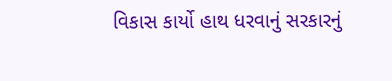વિકાસ કાર્યો હાથ ધરવાનું સરકારનું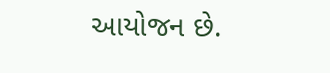આયોજન છે.